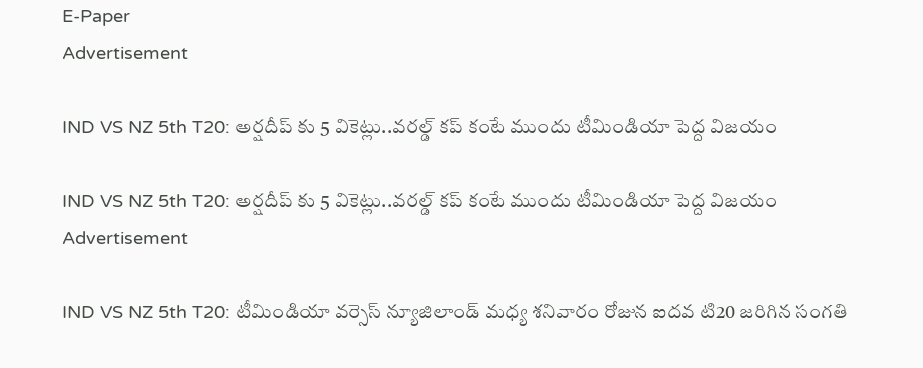E-Paper
Advertisement

IND VS NZ 5th T20: అర్ష‌దీప్ కు 5 వికెట్లు..వ‌ర‌ల్డ్ క‌ప్ కంటే ముందు టీమిండియా పెద్ద విజ‌యం

IND VS NZ 5th T20: అర్ష‌దీప్ కు 5 వికెట్లు..వ‌ర‌ల్డ్ క‌ప్ కంటే ముందు టీమిండియా పెద్ద విజ‌యం
Advertisement

IND VS NZ 5th T20: టీమిండియా వర్సెస్ న్యూజిలాండ్ మధ్య శనివారం రోజున ఐదవ టి20 జరిగిన సంగతి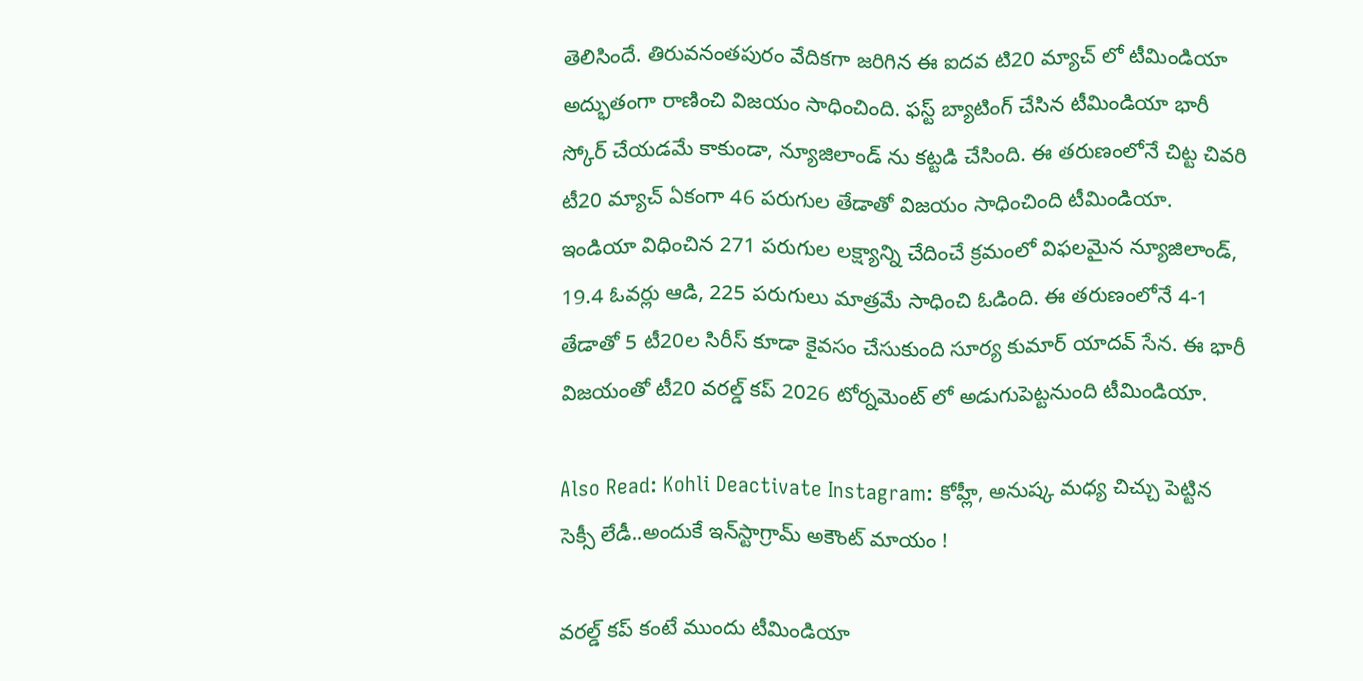తెలిసిందే. తిరువనంతపురం వేదికగా జరిగిన ఈ ఐదవ టి20 మ్యాచ్ లో టీమిండియా అద్భుతంగా రాణించి విజయం సాధించింది. ఫస్ట్ బ్యాటింగ్ చేసిన టీమిండియా భారీ స్కోర్ చేయడమే కాకుండా, న్యూజిలాండ్ ను కట్టడి చేసింది. ఈ తరుణంలోనే చిట్ట చివరి టీ20 మ్యాచ్ ఏకంగా 46 పరుగుల తేడాతో విజయం సాధించింది టీమిండియా. ఇండియా విధించిన 271 పరుగుల లక్ష్యాన్ని చేదించే క్రమంలో విఫలమైన న్యూజిలాండ్, 19.4 ఓవ‌ర్లు ఆడి, 225 ప‌రుగులు మాత్ర‌మే సాధించి ఓడింది. ఈ త‌రుణంలోనే 4-1 తేడాతో 5 టీ20ల సిరీస్ కూడా కైవ‌సం చేసుకుంది సూర్య కుమార్ యాద‌వ్ సేన‌. ఈ భారీ విజ‌యంతో టీ20 వ‌ర‌ల్డ్ క‌ప్ 2026 టోర్న‌మెంట్ లో అడుగుపెట్ట‌నుంది టీమిండియా.

Also Read: Kohli Deactivate Instagram: కోహ్లీ, అనుష్క మ‌ధ్య చిచ్చు పెట్టిన సెక్సీ లేడీ..అందుకే ఇన్‌స్టాగ్రామ్‌ అకౌంట్ మాయం !

వ‌ర‌ల్డ్ క‌ప్ కంటే ముందు టీమిండియా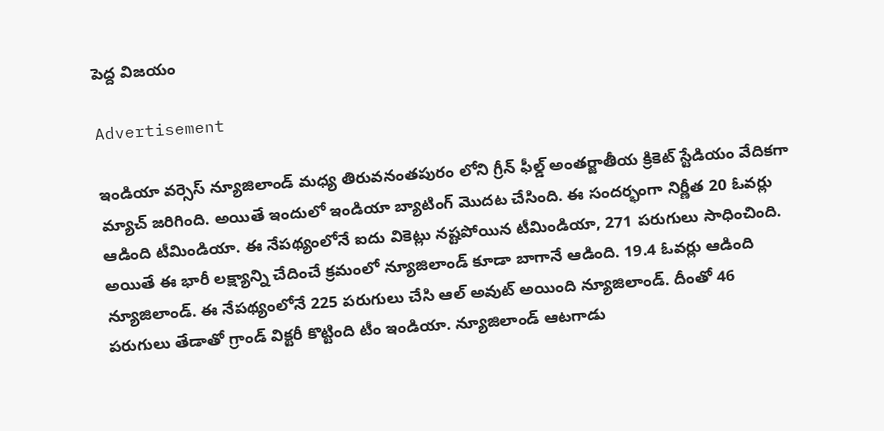పెద్ద విజ‌యం

Advertisement

ఇండియా వర్సెస్ న్యూజిలాండ్ మధ్య తిరువనంతపురం లోని గ్రీన్ ఫీల్డ్ అంతర్జాతీయ క్రికెట్ స్టేడియం వేదికగా మ్యాచ్ జరిగింది. అయితే ఇందులో ఇండియా బ్యాటింగ్ మొదట చేసింది. ఈ సందర్భంగా నిర్ణీత 20 ఓవర్లు ఆడింది టీమిండియా. ఈ నేపథ్యంలోనే ఐదు వికెట్లు నష్టపోయిన టీమిండియా, 271 పరుగులు సాధించింది. అయితే ఈ భారీ లక్ష్యాన్ని చేదించే క్రమంలో న్యూజిలాండ్ కూడా బాగానే ఆడింది. 19.4 ఓవర్లు ఆడింది న్యూజిలాండ్. ఈ నేపథ్యంలోనే 225 పరుగులు చేసి ఆల్ అవుట్ అయింది న్యూజిలాండ్. దీంతో 46 పరుగులు తేడాతో గ్రాండ్ విక్టరీ కొట్టింది టీం ఇండియా. న్యూజిలాండ్ ఆటగాడు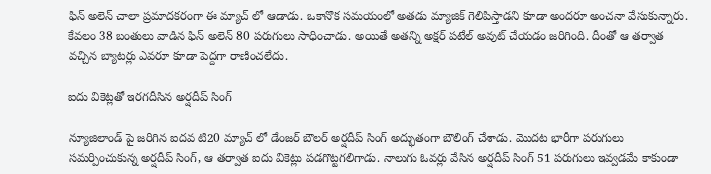ఫిన్ అలెన్ చాలా ప్రమాదకరంగా ఈ మ్యాచ్ లో ఆడాడు. ఒకానొక సమయంలో అతడు మ్యాజిక్ గెలిపిస్తాడని కూడా అందరూ అంచనా వేసుకున్నారు. కేవలం 38 బంతులు వాడిన ఫిన్ అలెన్ 80 పరుగులు సాధించాడు. అయితే అతన్ని అక్షర్ పటేల్ అవుట్ చేయడం జరిగింది. దీంతో ఆ తర్వాత వచ్చిన బ్యాటర్లు ఎవరూ కూడా పెద్దగా రాణించలేదు.

ఐదు వికెట్లతో ఇరగదీసిన అర్షదీప్ సింగ్‌

న్యూజిలాండ్ పై జరిగిన ఐదవ టి20 మ్యాచ్ లో డేంజర్ బౌలర్ అర్షదీప్ సింగ్ అద్భుతంగా బౌలింగ్ చేశాడు. మొదట భారీగా పరుగులు సమర్పించుకున్న అర్షదీప్ సింగ్, ఆ తర్వాత ఐదు వికెట్లు పడగొట్టగలిగాడు. నాలుగు ఓవర్లు వేసిన అర్షదీప్ సింగ్ 51 పరుగులు ఇవ్వడమే కాకుండా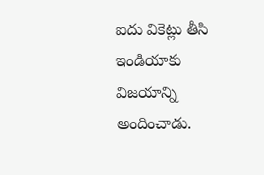ఐదు వికెట్లు తీసి ఇండియాకు విజయాన్ని అందించాడు.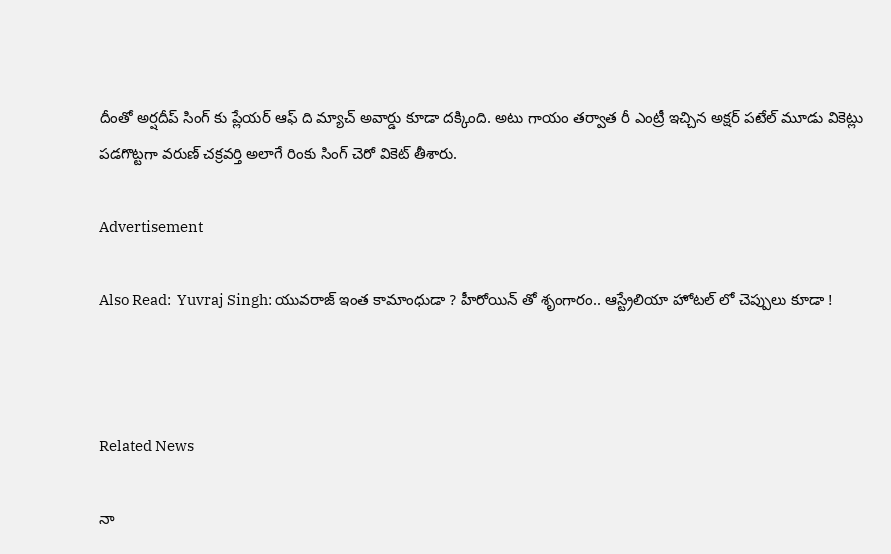దీంతో అర్షదీప్ సింగ్ కు ప్లేయ‌ర్ ఆఫ్ ది మ్యాచ్ అవార్డు కూడా ద‌క్కింది. అటు గాయం తర్వాత రీ ఎంట్రీ ఇచ్చిన అక్షర్ పటేల్ మూడు వికెట్లు పడగొట్టగా వరుణ్ చక్రవర్తి అలాగే రింకు సింగ్ చెరో వికెట్ తీశారు.

Advertisement

Also Read:  Yuvraj Singh: యువ‌రాజ్ ఇంత కామాంధుడా ? హీరోయిన్ తో శృంగారం.. ఆస్ట్రేలియా హోట‌ల్ లో చెప్పులు కూడా !



Related News

నా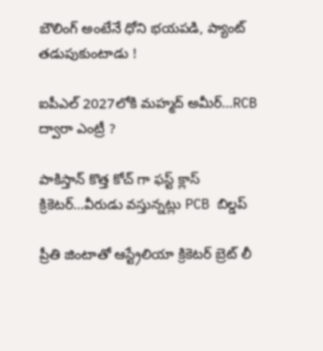బౌలింగ్ అంటేనే ధోని భ‌య‌ప‌డి, ప్యాంట్ త‌డుపుకుంటాడు !

ఐపీఎల్ 2027లోకి మహ్మద్ అమీర్…RCB ద్వారా ఎంట్రీ ?

పాకిస్తాన్ కొత్త‌ కోచ్ గా ఫ‌స్ట్ క్లాస్ క్రికెట‌ర్‌…వీరుడు వ‌స్తున్న‌ట్లు PCB బిల్డ‌ప్

ప్రీతి జింటాతో ఆస్ట్రేలియా క్రికెట‌ర్‌ బ్రెట్ లీ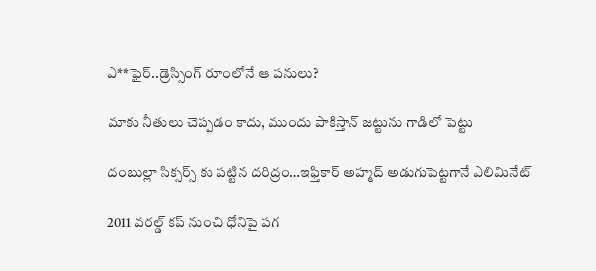ఎ**ఫైర్‌..డ్రెస్సింగ్ రూంలోనే ఆ ప‌నులు?

మాకు నీతులు చెప్ప‌డం కాదు, ముందు పాకిస్తాన్ జ‌ట్టును గాడిలో పెట్టు

దంబుల్లా సిక్సర్స్ కు ప‌ట్టిన ద‌రిద్రం…ఇఫ్తికార్ అహ్మద్ అడుగుపెట్ట‌గానే ఎలిమినేట్

2011 వ‌ర‌ల్డ్ క‌ప్ నుంచి ధోనిపై ప‌గ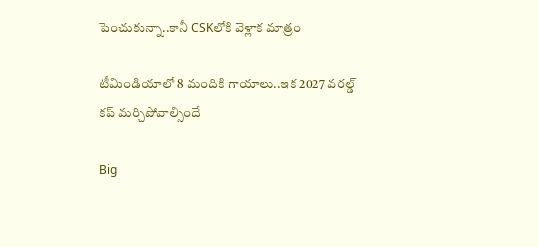పెంచుకున్నా..కానీ CSKలోకి వెళ్లాక మాత్రం

టీమిండియాలో 8 మందికి గాయాలు..ఇక 2027 వ‌ర‌ల్డ్ క‌ప్ మ‌ర్చిపోవాల్సిందే

Big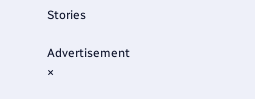Stories

Advertisement
×